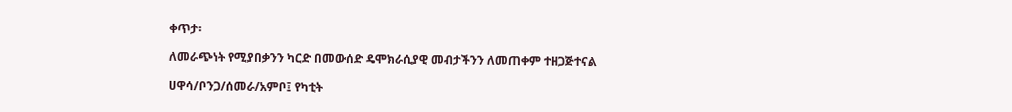ቀጥታ፡

ለመራጭነት የሚያበቃንን ካርድ በመውሰድ ዴሞክራሲያዊ መብታችንን ለመጠቀም ተዘጋጅተናል

ሀዋሳ/ቦንጋ/ሰመራ/አምቦ፤ የካቲት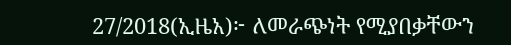27/2018(ኢዜአ)፦ ለመራጭነት የሚያበቃቸውን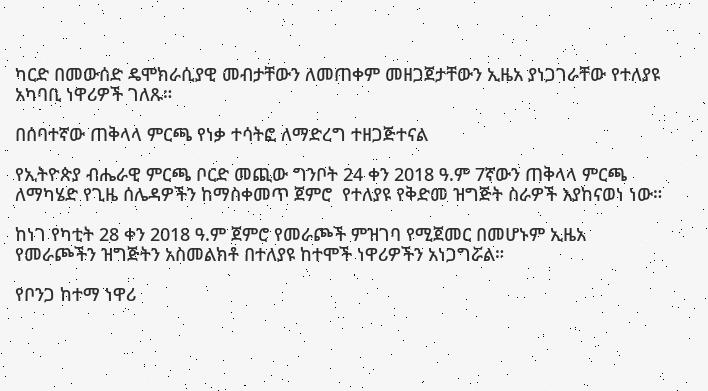ካርድ በመውሰድ ዴሞክራሲያዊ መብታቸውን ለመጠቀም መዘጋጀታቸውን ኢዜአ ያነጋገራቸው የተለያዩ አካባቢ ነዋሪዎች ገለጹ።

በሰባተኛው ጠቅላላ ምርጫ የነቃ ተሳትፎ ለማድረግ ተዘጋጅተናል

የኢትዮጵያ ብሔራዊ ምርጫ ቦርድ መጪው ግንቦት 24 ቀን 2018 ዓ.ም 7ኛውን ጠቅላላ ምርጫ ለማካሄድ የጊዜ ሰሌዳዎችን ከማስቀመጥ ጀምሮ  የተለያዩ የቅድመ ዝግጅት ስራዎች እያከናወነ ነው።

ከነገ የካቲት 28 ቀን 2018 ዓ.ም ጀምሮ የመራጮች ምዝገባ የሚጀመር በመሆኑም ኢዜአ የመራጮችን ዝግጅትን አስመልክቶ በተለያዩ ከተሞች ነዋሪዎችን አነጋግሯል።

የቦንጋ ከተማ ነዋሪ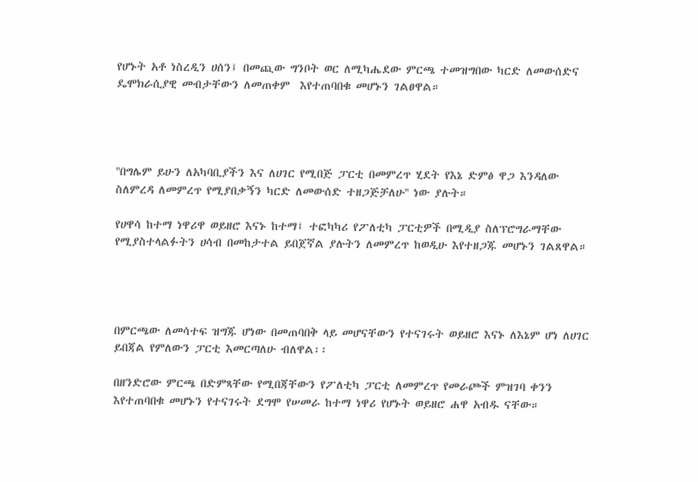የሆኑት አቶ ነስረዲን ሀሰን፤ በመጪው ግንቦት ወር ለሚካሔደው ምርጫ ተመዝግበው ካርድ ለመውሰድና ዴሞክራሲያዊ መብታቸውን ለመጠቀም  እየተጠባበቁ መሆኑን ገልፀዋል።




''በግሌም ይሁን ለአካባቢያችን እና ለሀገር የሚበጅ ፓርቲ በመምረጥ ሂደት የእኔ ድምፅ ዋጋ እንዳለው ስለምረዳ ለመምረጥ የሚያበቃኝን ካርድ ለመውሰድ ተዘጋጅቻለሁ'' ነው ያሉት።

የሀዋሳ ከተማ ነዋሪዋ ወይዘሮ እናኑ ከተማ፤ ተፎካካሪ የፖለቲካ ፓርቲዎች በሚዲያ ስለፕሮግራማቸው የሚያስተላልፉትን ሀሳብ በመከታተል ይበጀኛል ያሉትን ለመምረጥ ከወዲሁ እየተዘጋጁ መሆኑን ገልጸዋል።




በምርጫው ለመሳተፍ ዝግጁ ሆነው በመጠባበቅ ላይ መሆናቸውን የተናገሩት ወይዘሮ እናኑ ለእኔም ሆነ ለሀገር ይበጃል የምለውን ፓርቲ እመርጣለሁ ብለዋል፡፡

በዘንድሮው ምርጫ በድምጻቸው የሚበጃቸውን የፖለቲካ ፓርቲ ለመምረጥ የመራጮች ምዝገባ ቀንን እየተጠባበቁ መሆኑን የተናገሩት ደግሞ የሠመራ ከተማ ነዋሪ የሆኑት ወይዘሮ ሐዋ አብዱ ናቸው።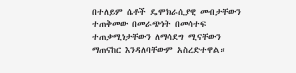በተለይም ሴቶች ዴሞክራሲያዊ መብታቸውን ተጠቅመው በመራጭነት በመሳተፍ ተጠቃሚነታቸውን ለማሳደግ ሚናቸውን ማጠናከር እንዳለባቸውም አስረድተዋል።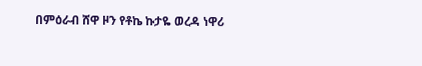በምዕራብ ሸዋ ዞን የቶኬ ኩታዬ ወረዳ ነዋሪ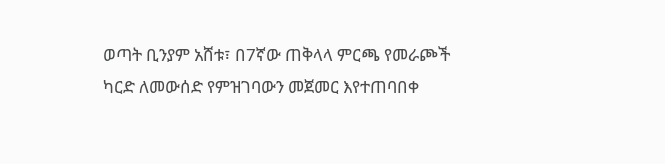ወጣት ቢንያም አሸቱ፣ በ7ኛው ጠቅላላ ምርጫ የመራጮች ካርድ ለመውሰድ የምዝገባውን መጀመር እየተጠባበቀ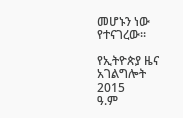መሆኑን ነው የተናገረው።

የኢትዮጵያ ዜና አገልግሎት
2015
ዓ.ም